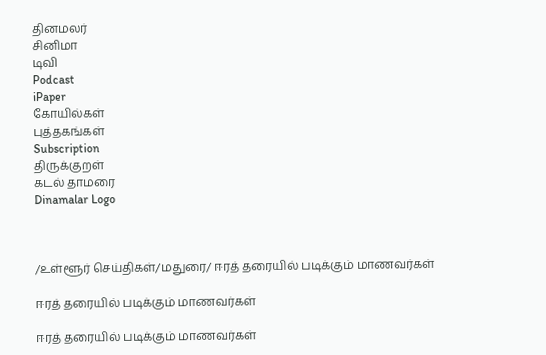தினமலர்
சினிமா
டிவி
Podcast
iPaper
கோயில்கள்
புத்தகங்கள்
Subscription
திருக்குறள்
கடல் தாமரை
Dinamalar Logo



/உள்ளூர் செய்திகள்/மதுரை/ ஈரத் தரையில் படிக்கும் மாணவர்கள்

ஈரத் தரையில் படிக்கும் மாணவர்கள்

ஈரத் தரையில் படிக்கும் மாணவர்கள்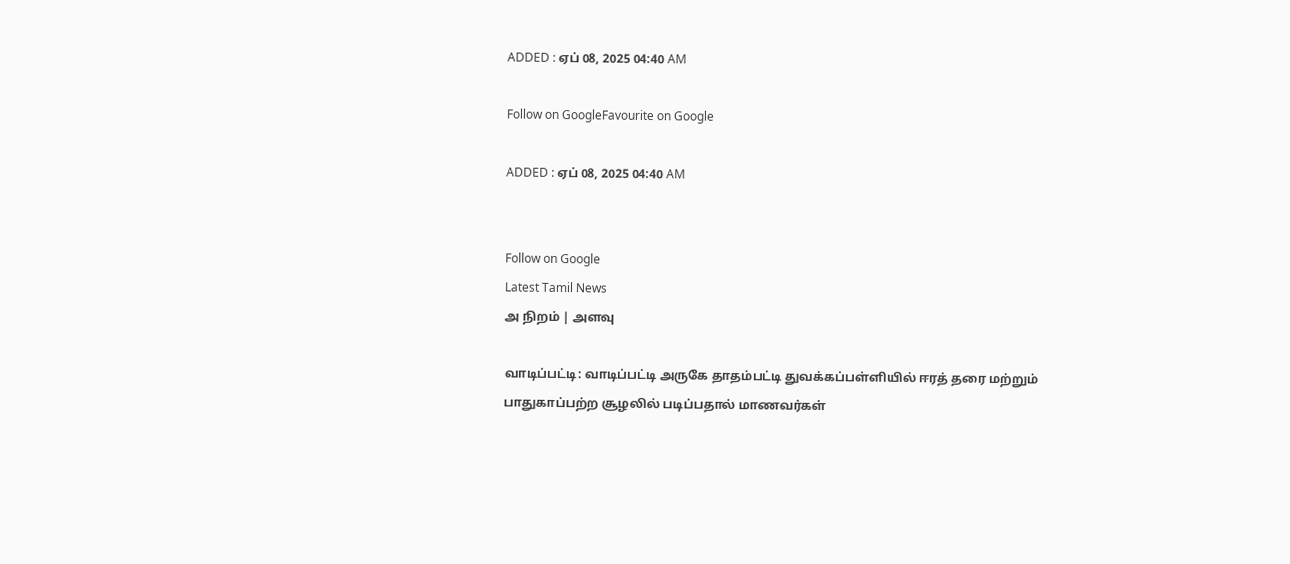ADDED : ஏப் 08, 2025 04:40 AM

Follow on GoogleFavourite on Google

ADDED : ஏப் 08, 2025 04:40 AM


Follow on Google
Latest Tamil News
அ நிறம் | அளவு

வாடிப்பட்டி: வாடிப்பட்டி அருகே தாதம்பட்டி துவக்கப்பள்ளியில் ஈரத் தரை மற்றும் பாதுகாப்பற்ற சூழலில் படிப்பதால் மாணவர்கள்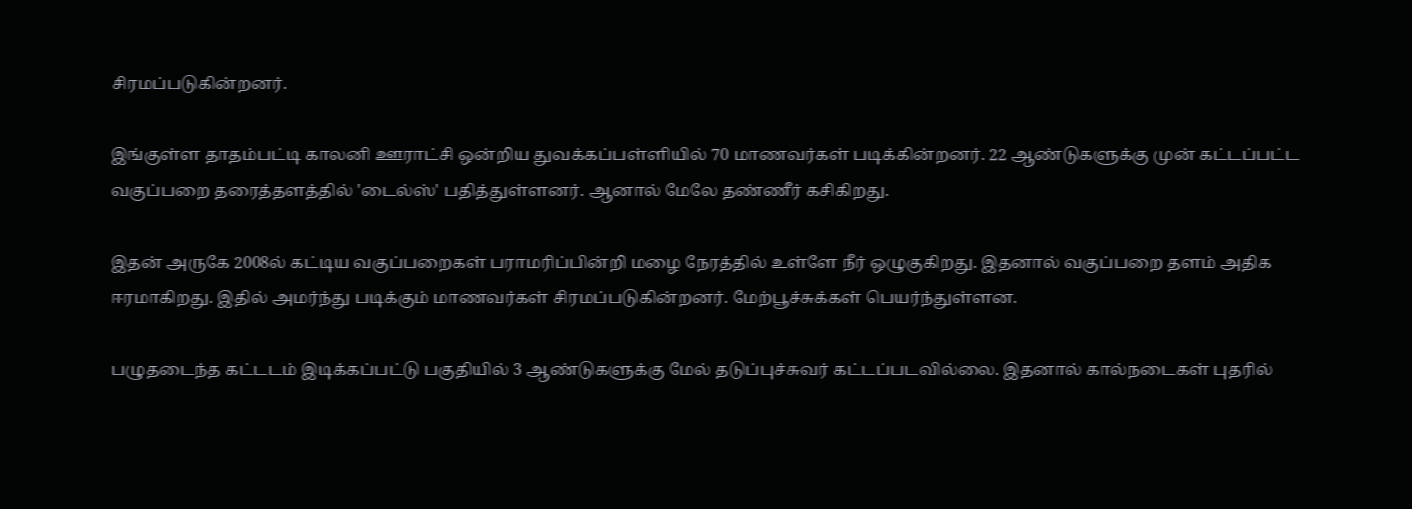சிரமப்படுகின்றனர்.

இங்குள்ள தாதம்பட்டி காலனி ஊராட்சி ஒன்றிய துவக்கப்பள்ளியில் 70 மாணவர்கள் படிக்கின்றனர். 22 ஆண்டுகளுக்கு முன் கட்டப்பட்ட வகுப்பறை தரைத்தளத்தில் 'டைல்ஸ்' பதித்துள்ளனர். ஆனால் மேலே தண்ணீர் கசிகிறது.

இதன் அருகே 2008ல் கட்டிய வகுப்பறைகள் பராமரிப்பின்றி மழை நேரத்தில் உள்ளே நீர் ஒழுகுகிறது. இதனால் வகுப்பறை தளம் அதிக ஈரமாகிறது. இதில் அமர்ந்து படிக்கும் மாணவர்கள் சிரமப்படுகின்றனர். மேற்பூச்சுக்கள் பெயர்ந்துள்ளன.

பழுதடைந்த கட்டடம் இடிக்கப்பட்டு பகுதியில் 3 ஆண்டுகளுக்கு மேல் தடுப்புச்சுவர் கட்டப்படவில்லை. இதனால் கால்நடைகள் புதரில்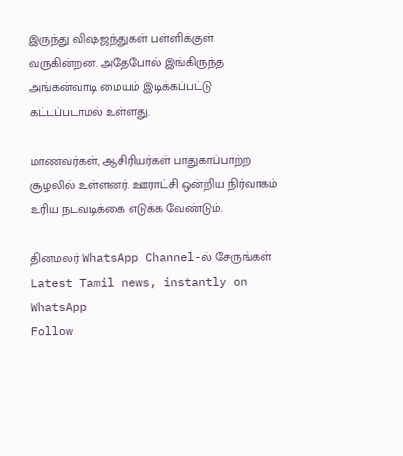இருந்து விஷஜந்துகள் பள்ளிக்குள் வருகின்றன. அதேபோல் இங்கிருந்த அங்கன்வாடி மையம் இடிக்கப்பட்டு கட்டப்படாமல் உள்ளது.

மாணவர்கள், ஆசிரியர்கள் பாதுகாப்பாற்ற சூழலில் உள்ளனர். ஊராட்சி ஒன்றிய நிர்வாகம் உரிய நடவடிக்கை எடுக்க வேண்டும்.

தினமலர் WhatsApp Channel-ல் சேருங்கள்
Latest Tamil news, instantly on WhatsApp
Follow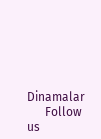Dinamalar
      Follow us